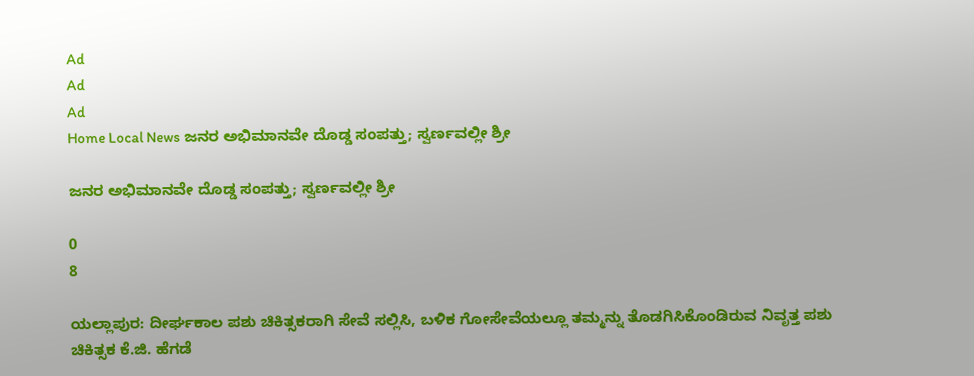Ad
Ad
Ad
Home Local News ಜನರ ಅಭಿಮಾನವೇ ದೊಡ್ಡ ಸಂಪತ್ತು; ಸ್ವರ್ಣವಲ್ಲೀ ಶ್ರೀ

ಜನರ ಅಭಿಮಾನವೇ ದೊಡ್ಡ ಸಂಪತ್ತು; ಸ್ವರ್ಣವಲ್ಲೀ ಶ್ರೀ

0
8

ಯಲ್ಲಾಪುರ: ದೀರ್ಘಕಾಲ ಪಶು ಚಿಕಿತ್ಸಕರಾಗಿ ಸೇವೆ ಸಲ್ಲಿಸಿ, ಬಳಿಕ ಗೋಸೇವೆಯಲ್ಲೂ ತಮ್ಮನ್ನು ತೊಡಗಿಸಿಕೊಂಡಿರುವ ನಿವೃತ್ತ ಪಶು ಚಿಕಿತ್ಸಕ ಕೆ.ಜಿ. ಹೆಗಡೆ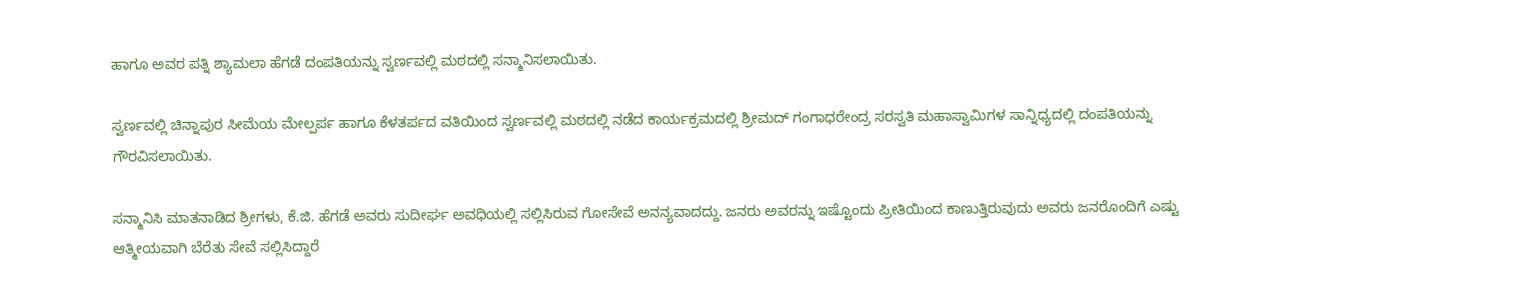ಹಾಗೂ ಅವರ ಪತ್ನಿ ಶ್ಯಾಮಲಾ ಹೆಗಡೆ ದಂಪತಿಯನ್ನು ಸ್ವರ್ಣವಲ್ಲಿ ಮಠದಲ್ಲಿ ಸನ್ಮಾನಿಸಲಾಯಿತು.

ಸ್ವರ್ಣವಲ್ಲಿ ಚಿನ್ನಾಪುರ ಸೀಮೆಯ ಮೇಲ್ಪರ್ಪ ಹಾಗೂ ಕೆಳತರ್ಪದ ವತಿಯಿಂದ ಸ್ವರ್ಣವಲ್ಲಿ ಮಠದಲ್ಲಿ ನಡೆದ ಕಾರ್ಯಕ್ರಮದಲ್ಲಿ ಶ್ರೀಮದ್ ಗಂಗಾಧರೇಂದ್ರ ಸರಸ್ವತಿ ಮಹಾಸ್ವಾಮಿಗಳ ಸಾನ್ನಿಧ್ಯದಲ್ಲಿ ದಂಪತಿಯನ್ನು ಗೌರವಿಸಲಾಯಿತು.

ಸನ್ಮಾನಿಸಿ ಮಾತನಾಡಿದ ಶ್ರೀಗಳು, ಕೆ.ಜಿ. ಹೆಗಡೆ ಅವರು ಸುದೀರ್ಘ ಅವಧಿಯಲ್ಲಿ ಸಲ್ಲಿಸಿರುವ ಗೋಸೇವೆ ಅನನ್ಯವಾದದ್ದು. ಜನರು ಅವರನ್ನು ಇಷ್ಟೊಂದು ಪ್ರೀತಿಯಿಂದ ಕಾಣುತ್ತಿರುವುದು ಅವರು ಜನರೊಂದಿಗೆ ಎಷ್ಟು ಆತ್ಮೀಯವಾಗಿ ಬೆರೆತು ಸೇವೆ ಸಲ್ಲಿಸಿದ್ದಾರೆ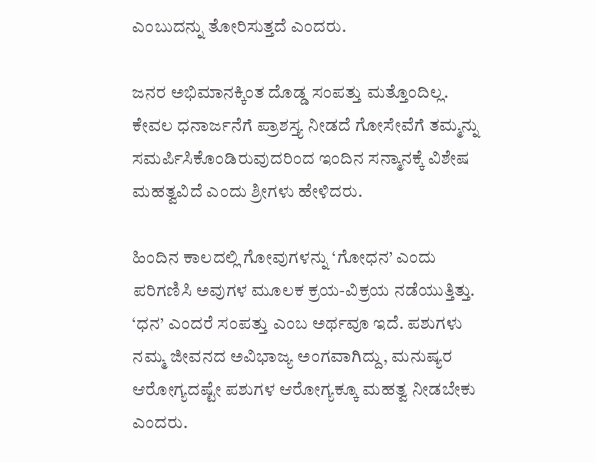ಎಂಬುದನ್ನು ತೋರಿಸುತ್ತದೆ ಎಂದರು.

ಜನರ ಅಭಿಮಾನಕ್ಕಿಂತ ದೊಡ್ಡ ಸಂಪತ್ತು ಮತ್ತೊಂದಿಲ್ಲ. ಕೇವಲ ಧನಾರ್ಜನೆಗೆ ಪ್ರಾಶಸ್ತ್ಯ ನೀಡದೆ ಗೋಸೇವೆಗೆ ತಮ್ಮನ್ನು ಸಮರ್ಪಿಸಿಕೊಂಡಿರುವುದರಿಂದ ಇಂದಿನ ಸನ್ಮಾನಕ್ಕೆ ವಿಶೇಷ ಮಹತ್ವವಿದೆ ಎಂದು ಶ್ರೀಗಳು ಹೇಳಿದರು.

ಹಿಂದಿನ ಕಾಲದಲ್ಲಿ ಗೋವುಗಳನ್ನು ‘ಗೋಧನ’ ಎಂದು ಪರಿಗಣಿಸಿ ಅವುಗಳ ಮೂಲಕ ಕ್ರಯ-ವಿಕ್ರಯ ನಡೆಯುತ್ತಿತ್ತು. ‘ಧನ’ ಎಂದರೆ ಸಂಪತ್ತು ಎಂಬ ಅರ್ಥವೂ ಇದೆ. ಪಶುಗಳು ನಮ್ಮ ಜೀವನದ ಅವಿಭಾಜ್ಯ ಅಂಗವಾಗಿದ್ದು, ಮನುಷ್ಯರ ಆರೋಗ್ಯದಷ್ಟೇ ಪಶುಗಳ ಆರೋಗ್ಯಕ್ಕೂ ಮಹತ್ವ ನೀಡಬೇಕು ಎಂದರು.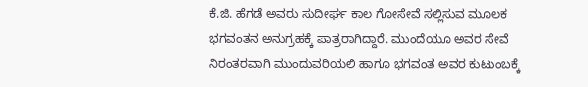ಕೆ.ಜಿ. ಹೆಗಡೆ ಅವರು ಸುದೀರ್ಘ ಕಾಲ ಗೋಸೇವೆ ಸಲ್ಲಿಸುವ ಮೂಲಕ ಭಗವಂತನ ಅನುಗ್ರಹಕ್ಕೆ ಪಾತ್ರರಾಗಿದ್ದಾರೆ. ಮುಂದೆಯೂ ಅವರ ಸೇವೆ ನಿರಂತರವಾಗಿ ಮುಂದುವರಿಯಲಿ ಹಾಗೂ ಭಗವಂತ ಅವರ ಕುಟುಂಬಕ್ಕೆ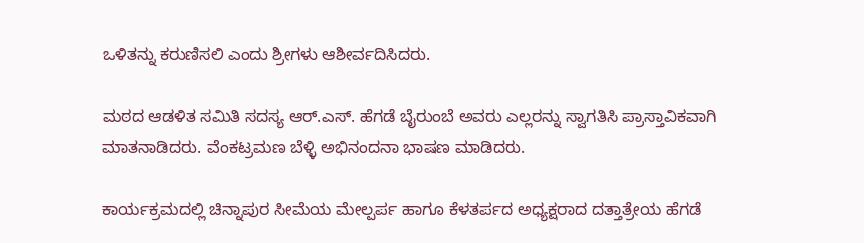ಒಳಿತನ್ನು ಕರುಣಿಸಲಿ ಎಂದು ಶ್ರೀಗಳು ಆಶೀರ್ವದಿಸಿದರು.

ಮಠದ ಆಡಳಿತ ಸಮಿತಿ ಸದಸ್ಯ ಆರ್.ಎಸ್. ಹೆಗಡೆ ಬೈರುಂಬೆ ಅವರು ಎಲ್ಲರನ್ನು ಸ್ವಾಗತಿಸಿ ಪ್ರಾಸ್ತಾವಿಕವಾಗಿ ಮಾತನಾಡಿದರು. ವೆಂಕಟ್ರಮಣ ಬೆಳ್ಳಿ ಅಭಿನಂದನಾ ಭಾಷಣ ಮಾಡಿದರು.

ಕಾರ್ಯಕ್ರಮದಲ್ಲಿ ಚಿನ್ನಾಪುರ ಸೀಮೆಯ ಮೇಲ್ಪರ್ಪ ಹಾಗೂ ಕೆಳತರ್ಪದ ಅಧ್ಯಕ್ಷರಾದ ದತ್ತಾತ್ರೇಯ ಹೆಗಡೆ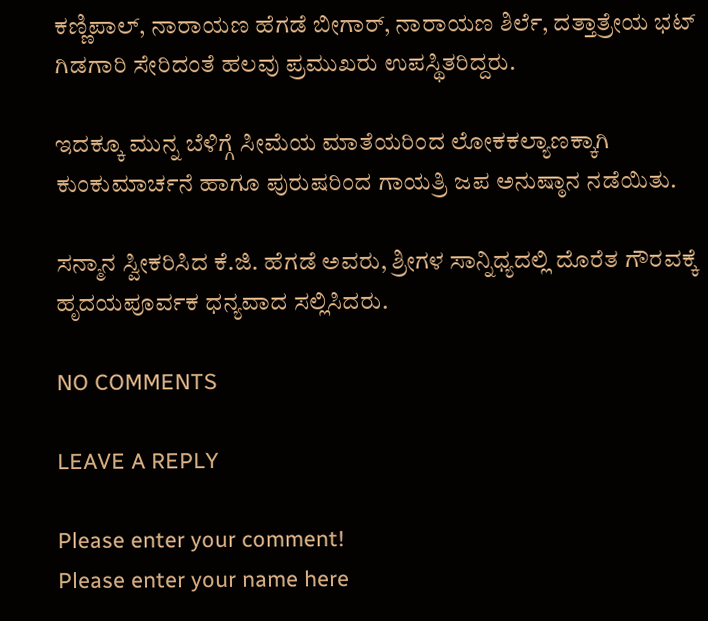ಕಣ್ಣಿಪಾಲ್, ನಾರಾಯಣ ಹೆಗಡೆ ಬೀಗಾರ್, ನಾರಾಯಣ ಶಿರ್ಲೆ, ದತ್ತಾತ್ರೇಯ ಭಟ್ ಗಿಡಗಾರಿ ಸೇರಿದಂತೆ ಹಲವು ಪ್ರಮುಖರು ಉಪಸ್ಥಿತರಿದ್ದರು.

ಇದಕ್ಕೂ ಮುನ್ನ ಬೆಳಿಗ್ಗೆ ಸೀಮೆಯ ಮಾತೆಯರಿಂದ ಲೋಕಕಲ್ಯಾಣಕ್ಕಾಗಿ ಕುಂಕುಮಾರ್ಚನೆ ಹಾಗೂ ಪುರುಷರಿಂದ ಗಾಯತ್ರಿ ಜಪ ಅನುಷ್ಠಾನ ನಡೆಯಿತು.

ಸನ್ಮಾನ ಸ್ವೀಕರಿಸಿದ ಕೆ.ಜಿ. ಹೆಗಡೆ ಅವರು, ಶ್ರೀಗಳ ಸಾನ್ನಿಧ್ಯದಲ್ಲಿ ದೊರೆತ ಗೌರವಕ್ಕೆ ಹೃದಯಪೂರ್ವಕ ಧನ್ಯವಾದ ಸಲ್ಲಿಸಿದರು.

NO COMMENTS

LEAVE A REPLY

Please enter your comment!
Please enter your name here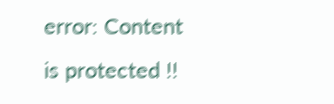error: Content is protected !!